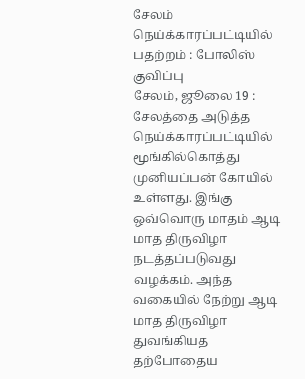சேலம் நெய்க்காரப்பட்டியில் பதற்றம் : போலிஸ் குவிப்பு
சேலம், ஜூலை 19 : சேலத்தை அடுத்த நெய்க்காரப்பட்டியில் மூங்கில்கொத்து முனியப்பன் கோயில் உள்ளது. இங்கு ஒவ்வொரு மாதம் ஆடி மாத திருவிழா நடத்தப்படுவது வழக்கம். அந்த வகையில் நேற்று ஆடி மாத திருவிழா துவங்கியத
தற்போதைய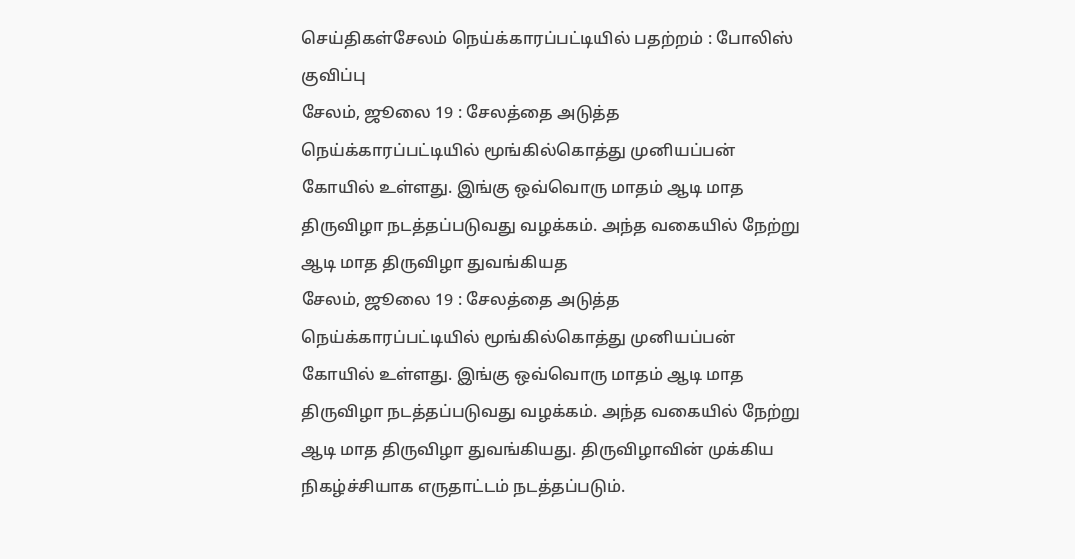செய்திகள்சேலம் நெய்க்காரப்பட்டியில் பதற்றம் : போலிஸ் குவிப்பு
சேலம், ஜூலை 19 : சேலத்தை அடுத்த நெய்க்காரப்பட்டியில் மூங்கில்கொத்து முனியப்பன் கோயில் உள்ளது. இங்கு ஒவ்வொரு மாதம் ஆடி மாத திருவிழா நடத்தப்படுவது வழக்கம். அந்த வகையில் நேற்று ஆடி மாத திருவிழா துவங்கியத
சேலம், ஜூலை 19 : சேலத்தை அடுத்த நெய்க்காரப்பட்டியில் மூங்கில்கொத்து முனியப்பன் கோயில் உள்ளது. இங்கு ஒவ்வொரு மாதம் ஆடி மாத திருவிழா நடத்தப்படுவது வழக்கம். அந்த வகையில் நேற்று ஆடி மாத திருவிழா துவங்கியது. திருவிழாவின் முக்கிய நிகழ்ச்சியாக எருதாட்டம் நடத்தப்படும்.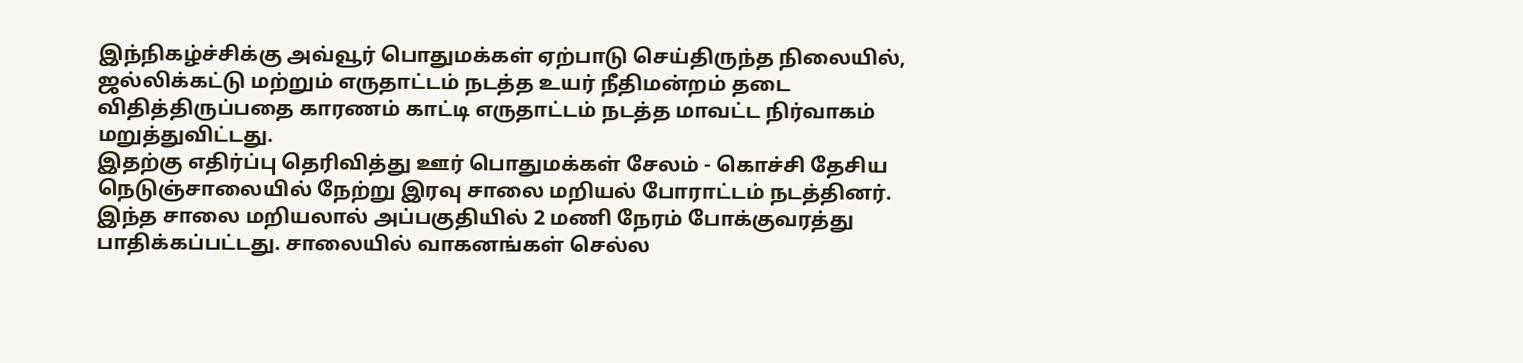இந்நிகழ்ச்சிக்கு அவ்வூர் பொதுமக்கள் ஏற்பாடு செய்திருந்த நிலையில், ஜல்லிக்கட்டு மற்றும் எருதாட்டம் நடத்த உயர் நீதிமன்றம் தடை விதித்திருப்பதை காரணம் காட்டி எருதாட்டம் நடத்த மாவட்ட நிர்வாகம் மறுத்துவிட்டது.
இதற்கு எதிர்ப்பு தெரிவித்து ஊர் பொதுமக்கள் சேலம் - கொச்சி தேசிய நெடுஞ்சாலையில் நேற்று இரவு சாலை மறியல் போராட்டம் நடத்தினர். இந்த சாலை மறியலால் அப்பகுதியில் 2 மணி நேரம் போக்குவரத்து பாதிக்கப்பட்டது. சாலையில் வாகனங்கள் செல்ல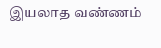இயலாத வண்ணம்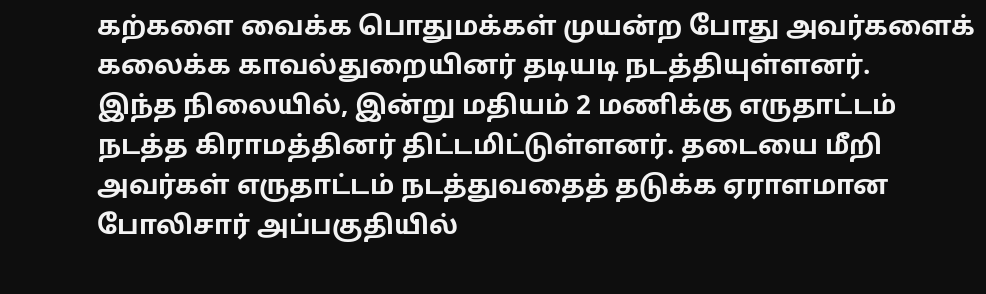கற்களை வைக்க பொதுமக்கள் முயன்ற போது அவர்களைக் கலைக்க காவல்துறையினர் தடியடி நடத்தியுள்ளனர்.
இந்த நிலையில், இன்று மதியம் 2 மணிக்கு எருதாட்டம் நடத்த கிராமத்தினர் திட்டமிட்டுள்ளனர். தடையை மீறி அவர்கள் எருதாட்டம் நடத்துவதைத் தடுக்க ஏராளமான போலிசார் அப்பகுதியில்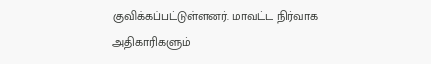குவிக்கப்பட்டுள்ளனர். மாவட்ட நிர்வாக அதிகாரிகளும்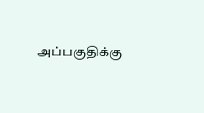அப்பகுதிக்கு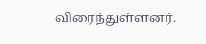விரைந்துள்ளனர்.